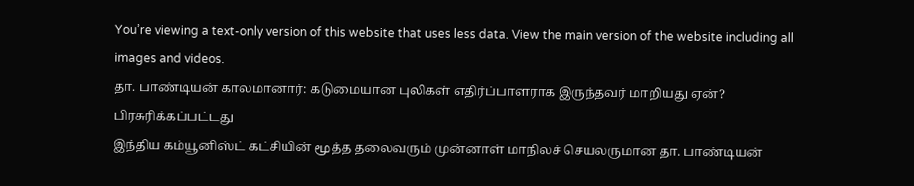You’re viewing a text-only version of this website that uses less data. View the main version of the website including all images and videos.
தா. பாண்டியன் காலமானார்: கடுமையான புலிகள் எதிர்ப்பாளராக இருந்தவர் மாறியது ஏன்?
பிரசுரிக்கப்பட்டது
இந்திய கம்யூனிஸ்ட் கட்சியின் மூத்த தலைவரும் முன்னாள் மாநிலச் செயலருமான தா. பாண்டியன்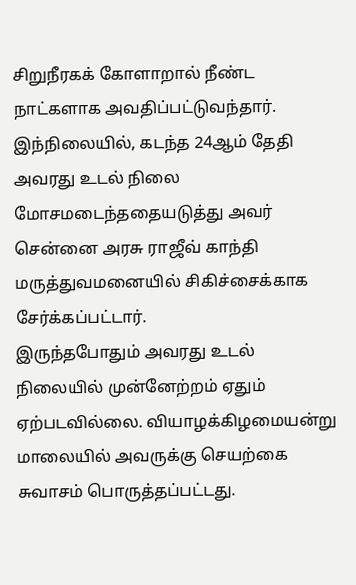சிறுநீரகக் கோளாறால் நீண்ட நாட்களாக அவதிப்பட்டுவந்தார்.
இந்நிலையில், கடந்த 24ஆம் தேதி அவரது உடல் நிலை மோசமடைந்ததையடுத்து அவர் சென்னை அரசு ராஜீவ் காந்தி மருத்துவமனையில் சிகிச்சைக்காக சேர்க்கப்பட்டார்.
இருந்தபோதும் அவரது உடல் நிலையில் முன்னேற்றம் ஏதும் ஏற்படவில்லை. வியாழக்கிழமையன்று மாலையில் அவருக்கு செயற்கை சுவாசம் பொருத்தப்பட்டது.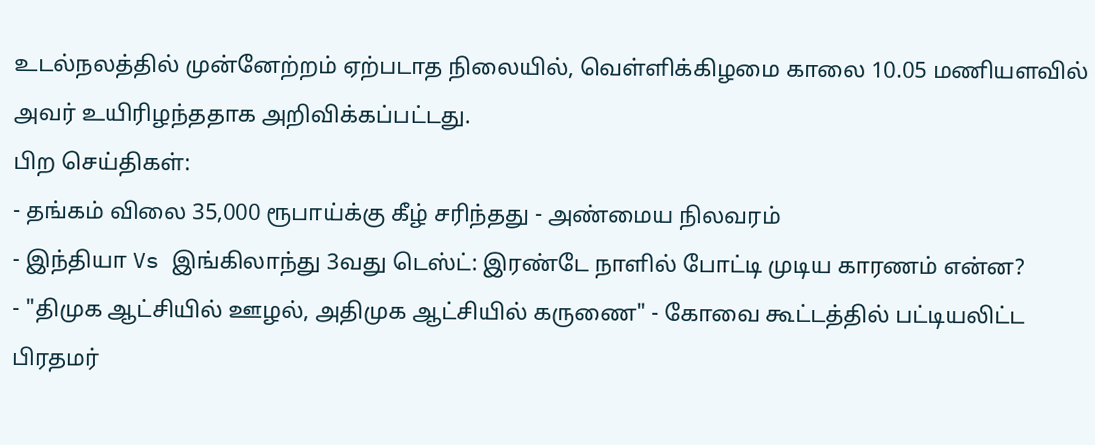உடல்நலத்தில் முன்னேற்றம் ஏற்படாத நிலையில், வெள்ளிக்கிழமை காலை 10.05 மணியளவில் அவர் உயிரிழந்ததாக அறிவிக்கப்பட்டது.
பிற செய்திகள்:
- தங்கம் விலை 35,000 ரூபாய்க்கு கீழ் சரிந்தது - அண்மைய நிலவரம்
- இந்தியா Vs இங்கிலாந்து 3வது டெஸ்ட்: இரண்டே நாளில் போட்டி முடிய காரணம் என்ன?
- "திமுக ஆட்சியில் ஊழல், அதிமுக ஆட்சியில் கருணை" - கோவை கூட்டத்தில் பட்டியலிட்ட பிரதமர்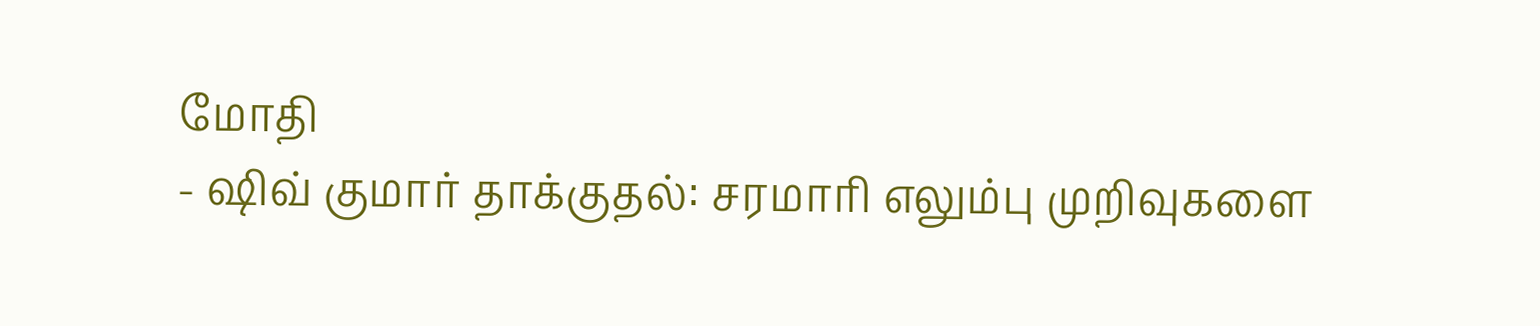மோதி
- ஷிவ் குமார் தாக்குதல்: சரமாரி எலும்பு முறிவுகளை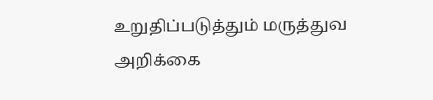உறுதிப்படுத்தும் மருத்துவ அறிக்கை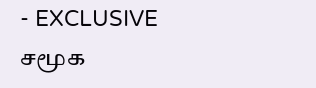- EXCLUSIVE
சமூக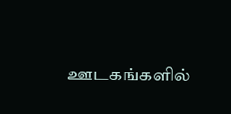ஊடகங்களில்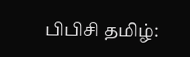பிபிசி தமிழ்: